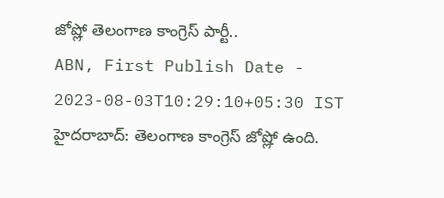జోష్లో తెలంగాణ కాంగ్రెస్ పార్టీ..
ABN, First Publish Date - 2023-08-03T10:29:10+05:30 IST
హైదరాబాద్: తెలంగాణ కాంగ్రెస్ జోష్లో ఉంది.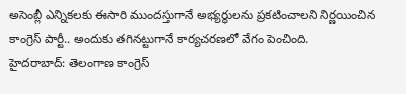అసెంబ్లీ ఎన్నికలకు ఈసారి ముందస్తుగానే అభ్యర్థులను ప్రకటించాలని నిర్ణయించిన కాంగ్రెస్ పార్టీ.. అందుకు తగినట్టుగానే కార్యచరణలో వేగం పెంచింది.
హైదరాబాద్: తెలంగాణ కాంగ్రెస్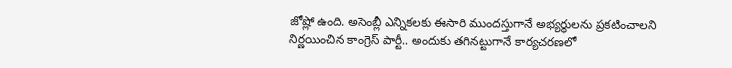జోష్లో ఉంది. అసెంబ్లీ ఎన్నికలకు ఈసారి ముందస్తుగానే అభ్యర్థులను ప్రకటించాలని నిర్ణయించిన కాంగ్రెస్ పార్టీ.. అందుకు తగినట్టుగానే కార్యచరణలో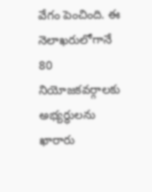వేగం పెంచింది. ఈ నెలాఖరులోగానే 80 నియోజకవర్గాలకు అభ్యర్థులను ఖారారు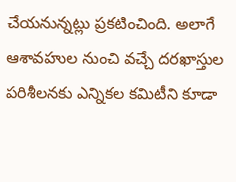చేయనున్నట్లు ప్రకటించింది. అలాగే ఆశావహుల నుంచి వచ్చే దరఖాస్తుల పరిశీలనకు ఎన్నికల కమిటీని కూడా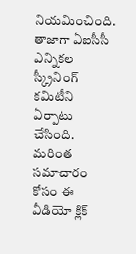నియమించింది. తాజాగా ఏఐసీసీ ఎన్నికల స్క్రీనింగ్ కమిటీని ఏర్పాటు చేసింది. మరింత సమాచారం కోసం ఈ వీడియో క్లిక్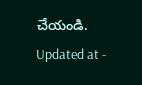చేయండి.
Updated at -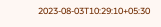2023-08-03T10:29:10+05:30